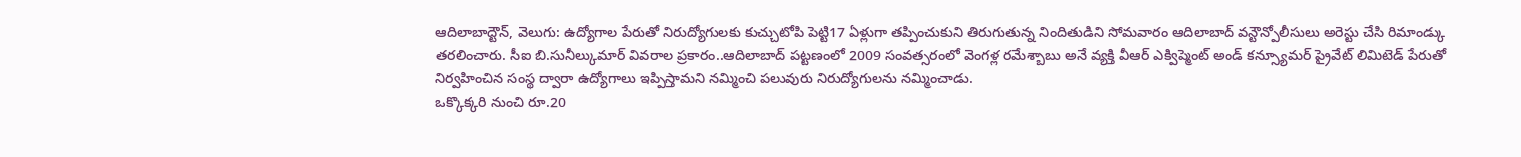ఆదిలాబాద్టౌన్, వెలుగు: ఉద్యోగాల పేరుతో నిరుద్యోగులకు కుచ్చుటోపి పెట్టి17 ఏళ్లుగా తప్పించుకుని తిరుగుతున్న నిందితుడిని సోమవారం ఆదిలాబాద్ వన్టౌన్పోలీసులు అరెస్టు చేసి రిమాండ్కు తరలించారు. సీఐ బి.సునీల్కుమార్ వివరాల ప్రకారం..ఆదిలాబాద్ పట్టణంలో 2009 సంవత్సరంలో వెంగళ్ల రమేశ్బాబు అనే వ్యక్తి వీఆర్ ఎక్విప్మెంట్ అండ్ కన్స్యూమర్ ప్రైవేట్ లిమిటెడ్ పేరుతో నిర్వహించిన సంస్థ ద్వారా ఉద్యోగాలు ఇప్పిస్తామని నమ్మించి పలువురు నిరుద్యోగులను నమ్మించాడు.
ఒక్కొక్కరి నుంచి రూ.20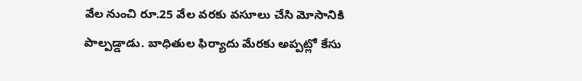వేల నుంచి రూ.25 వేల వరకు వసూలు చేసి మోసానికి పాల్పడ్డాడు. బాధితుల ఫిర్యాదు మేరకు అప్పట్లో కేసు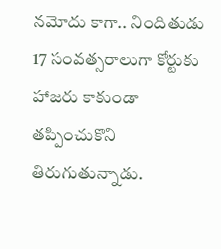నమోదు కాగా.. నిందితుడు 17 సంవత్సరాలుగా కోర్టుకు హాజరు కాకుండా తప్పించుకొని తిరుగుతున్నాడు.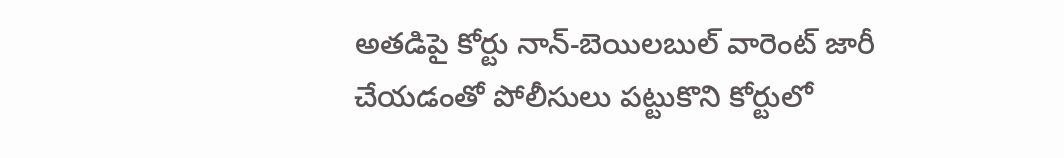అతడిపై కోర్టు నాన్-బెయిలబుల్ వారెంట్ జారీ చేయడంతో పోలీసులు పట్టుకొని కోర్టులో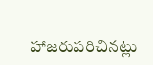హాజరుపరిచినట్లు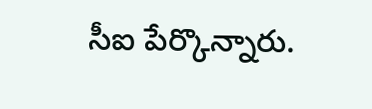సీఐ పేర్కొన్నారు.